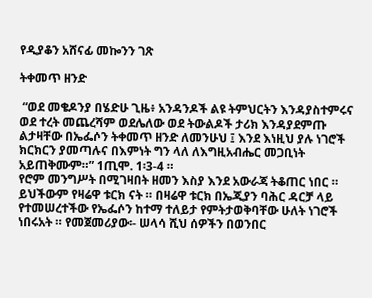የዲያቆን አሸናፊ መኰንን ገጽ

ትቀመጥ ዘንድ

 “ወደ መቄዶንያ በሄድሁ ጊዜ፥ አንዳንዶች ልዩ ትምህርትን እንዳያስተምሩና ወደ ተረት መጨረሻም ወደሌለው ወደ ትውልዶች ታሪክ እንዳያደምጡ ልታዛቸው በኤፌሶን ትቀመጥ ዘንድ ለመንሁህ ፤ እንደ እነዚህ ያሉ ነገሮች ክርክርን ያመጣሉና በእምነት ግን ላለ ለእግዚአብሔር መጋቢነት አይጠቅሙም።” 1ጢሞ. 1፡3-4 ።
የሮም መንግሥት በሚገዛበት ዘመን እስያ እንደ አውራጃ ትቆጠር ነበር ። ይህችውም የዛሬዋ ቱርክ ናት ። በዛሬዋ ቱርክ በኤጂያን ባሕር ዳርቻ ላይ የተመሠረተችው የኤፌሶን ከተማ ተለይታ የምትታወቅባቸው ሁለት ነገሮች ነበሩአት ። የመጀመሪያው፡- ሠላሳ ሺህ ሰዎችን በወንበር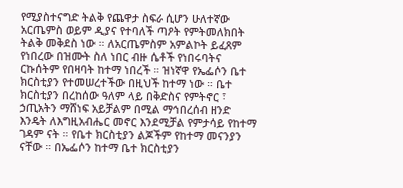የሚያስተናግድ ትልቅ የጨዋታ ስፍራ ሲሆን ሁለተኛው አርጤምስ ወይም ዲያና የተባለች ጣዖት የምትመለክበት ትልቅ መቅደስ ነው ። ለአርጤምስም አምልኮት ይፈጸም የነበረው በዝሙት ስለ ነበር ብዙ ሴቶች የነበሩባትና ርኩሰትም የበዛባት ከተማ ነበረች ። ዝነኛዋ የኤፌሶን ቤተ ክርስቲያን የተመሠረተችው በዚህች ከተማ ነው ። ቤተ ክርስቲያን በረከሰው ዓለም ላይ በቅድስና የምትኖር ፣ ኃጢአትን ማሸነፍ አይቻልም በሚል ማኅበረሰብ ዘንድ እንዴት ለእግዚአብሔር መኖር እንደሚቻል የምታሳይ የከተማ ገዳም ናት ። የቤተ ክርስቲያን ልጆችም የከተማ መናንያን ናቸው ። በኤፌሶን ከተማ ቤተ ክርስቲያን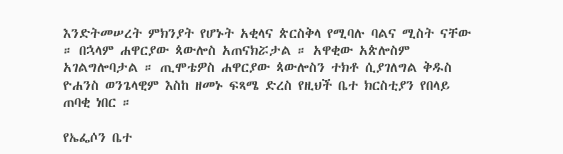እንድትመሠረት ምክንያት የሆኑት አቂላና ጵርስቅላ የሚባሉ ባልና ሚስት ናቸው ። በኋላም ሐዋርያው ጳውሎስ አጠናክሯታል ። አዋቂው አጵሎስም አገልግሎባታል ። ጢሞቴዎስ ሐዋርያው ጳውሎስን ተክቶ ሲያገለግል ቅዱስ ዮሐንስ ወንጌላዊም እስከ ዘመኑ ፍጻሜ ድረስ የዚህች ቤተ ክርስቲያን የበላይ ጠባቂ ነበር ።

የኤፌሶን ቤተ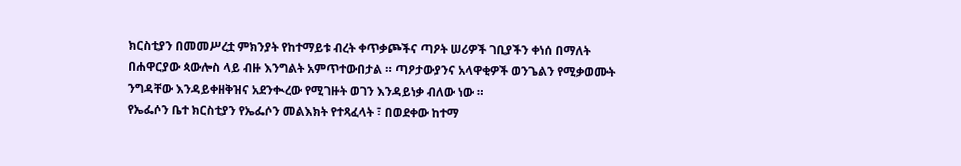ክርስቲያን በመመሥረቷ ምክንያት የከተማይቱ ብረት ቀጥቃጮችና ጣዖት ሠሪዎች ገቢያችን ቀነሰ በማለት በሐዋርያው ጳውሎስ ላይ ብዙ እንግልት አምጥተውበታል ። ጣዖታውያንና አላዋቂዎች ወንጌልን የሚቃወሙት ንግዳቸው እንዳይቀዘቅዝና አደንቊረው የሚገዙት ወገን እንዳይነቃ ብለው ነው ።
የኤፌሶን ቤተ ክርስቲያን የኤፌሶን መልእክት የተጻፈላት ፣ በወደቀው ከተማ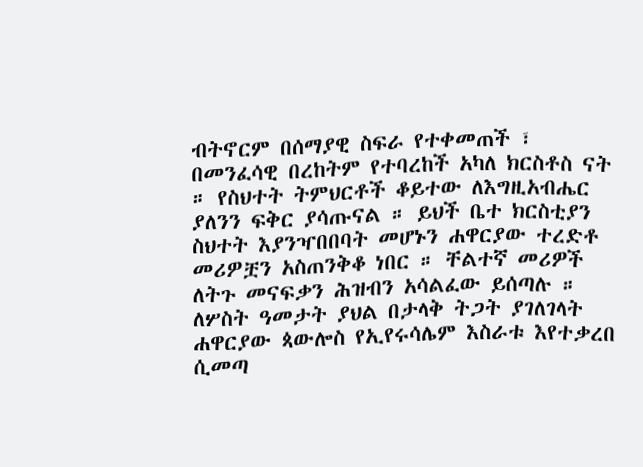ብትኖርም በሰማያዊ ስፍራ የተቀመጠች ፣ በመንፈሳዊ በረከትም የተባረከች አካለ ክርስቶስ ናት ። የስህተት ትምህርቶች ቆይተው ለእግዚአብሔር ያለንን ፍቅር ያሳጡናል ። ይህች ቤተ ክርስቲያን ስህተት እያንዣበበባት መሆኑን ሐዋርያው ተረድቶ መሪዎቿን አስጠንቅቆ ነበር ። ቸልተኛ መሪዎች ለትጉ መናፍቃን ሕዝብን አሳልፈው ይሰጣሉ ። ለሦስት ዓመታት ያህል በታላቅ ትጋት ያገለገላት ሐዋርያው ጳውሎስ የኢየሩሳሌም እስራቱ እየተቃረበ ሲመጣ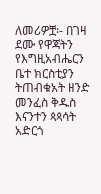ለመሪዎቿ፡- በገዛ ደሙ የዋጃትን የእግዚአብሔርን ቤተ ክርስቲያን ትጠብቁአት ዘንድ መንፈስ ቅዱስ እናንተን ጳጳሳት አድርጎ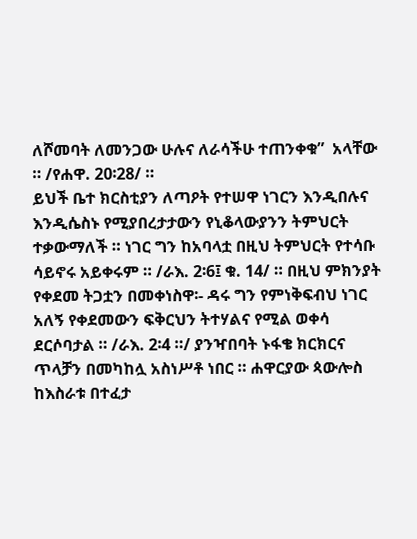ለሾመባት ለመንጋው ሁሉና ለራሳችሁ ተጠንቀቁ”  አላቸው ። /የሐዋ. 20፡28/ ።
ይህች ቤተ ክርስቲያን ለጣዖት የተሠዋ ነገርን እንዲበሉና እንዲሴስኑ የሚያበረታታውን የኒቆላውያንን ትምህርት ተቃውማለች ። ነገር ግን ከአባላቷ በዚህ ትምህርት የተሳቡ ሳይኖሩ አይቀሩም ። /ራእ. 2፡6፤ ቁ. 14/ ። በዚህ ምክንያት የቀደመ ትጋቷን በመቀነስዋ፡- ዳሩ ግን የምነቅፍብህ ነገር አለኝ የቀደመውን ፍቅርህን ትተሃልና የሚል ወቀሳ ደርሶባታል ። /ራእ. 2፡4 ።/ ያንዣበባት ኑፋቄ ክርክርና ጥላቻን በመካከሏ አስነሥቶ ነበር ። ሐዋርያው ጳውሎስ ከእስራቱ በተፈታ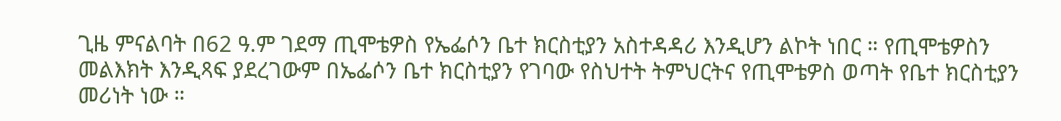ጊዜ ምናልባት በ62 ዓ.ም ገደማ ጢሞቴዎስ የኤፌሶን ቤተ ክርስቲያን አስተዳዳሪ እንዲሆን ልኮት ነበር ። የጢሞቴዎስን መልእክት እንዲጻፍ ያደረገውም በኤፌሶን ቤተ ክርስቲያን የገባው የስህተት ትምህርትና የጢሞቴዎስ ወጣት የቤተ ክርስቲያን መሪነት ነው ።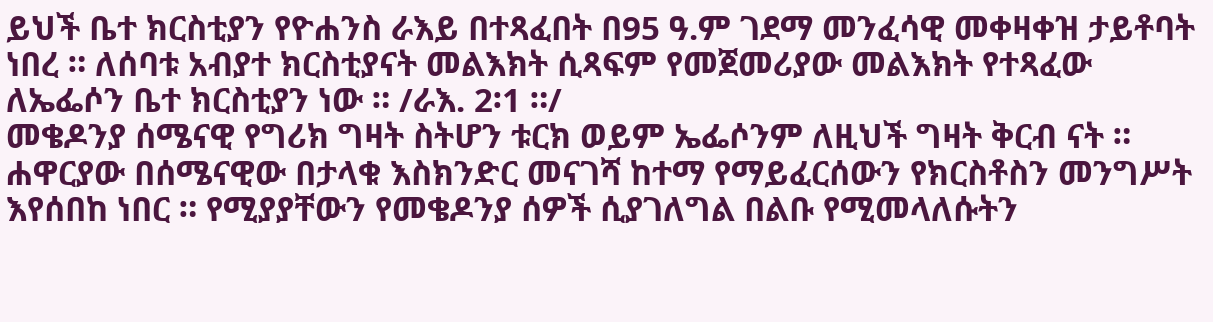ይህች ቤተ ክርስቲያን የዮሐንስ ራእይ በተጻፈበት በ95 ዓ.ም ገደማ መንፈሳዊ መቀዛቀዝ ታይቶባት ነበረ ። ለሰባቱ አብያተ ክርስቲያናት መልእክት ሲጻፍም የመጀመሪያው መልእክት የተጻፈው ለኤፌሶን ቤተ ክርስቲያን ነው ። /ራእ. 2፡1 ።/
መቄዶንያ ሰሜናዊ የግሪክ ግዛት ስትሆን ቱርክ ወይም ኤፌሶንም ለዚህች ግዛት ቅርብ ናት ። ሐዋርያው በሰሜናዊው በታላቁ እስክንድር መናገሻ ከተማ የማይፈርሰውን የክርስቶስን መንግሥት እየሰበከ ነበር ። የሚያያቸውን የመቄዶንያ ሰዎች ሲያገለግል በልቡ የሚመላለሱትን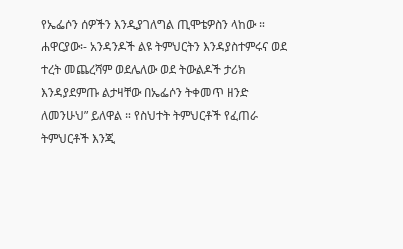የኤፌሶን ሰዎችን እንዲያገለግል ጢሞቴዎስን ላከው ። ሐዋርያው፡- አንዳንዶች ልዩ ትምህርትን እንዳያስተምሩና ወደ ተረት መጨረሻም ወደሌለው ወደ ትውልዶች ታሪክ እንዳያደምጡ ልታዛቸው በኤፌሶን ትቀመጥ ዘንድ ለመንሁህ” ይለዋል ። የስህተት ትምህርቶች የፈጠራ ትምህርቶች እንጂ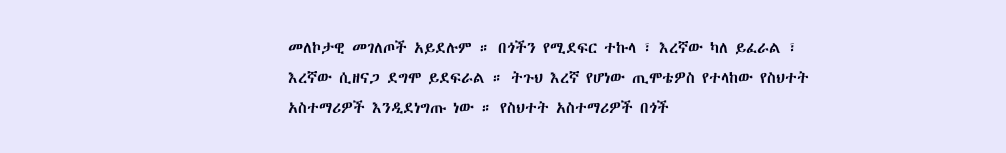መለኮታዊ መገለጦች አይደሉም ። በጎችን የሚደፍር ተኩላ ፣ እረኛው ካለ ይፈራል ፣ እረኛው ሲዘናጋ ደግሞ ይደፍራል ። ትጉህ እረኛ የሆነው ጢሞቴዎስ የተላከው የስህተት አስተማሪዎች እንዲደነግጡ ነው ። የስህተት አስተማሪዎች በጎች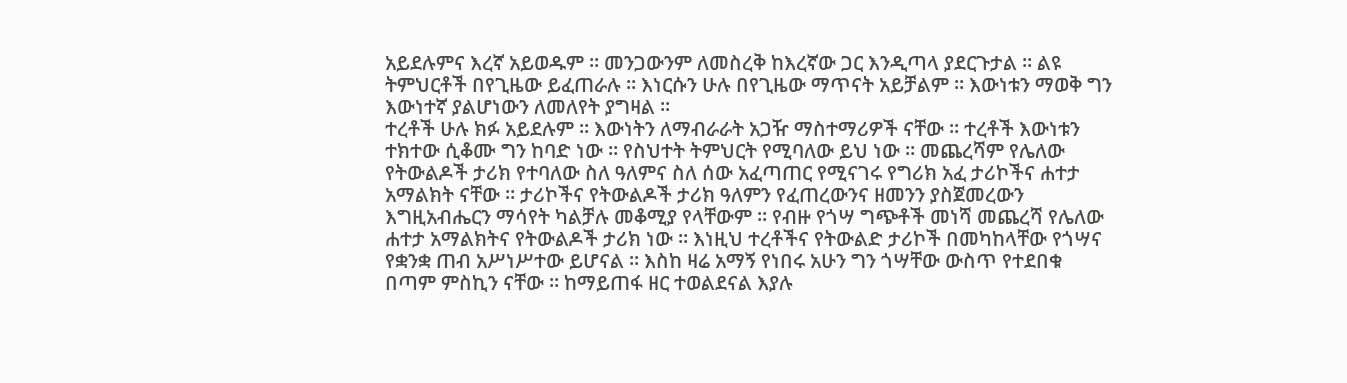አይደሉምና እረኛ አይወዱም ። መንጋውንም ለመስረቅ ከእረኛው ጋር እንዲጣላ ያደርጉታል ። ልዩ ትምህርቶች በየጊዜው ይፈጠራሉ ። እነርሱን ሁሉ በየጊዜው ማጥናት አይቻልም ። እውነቱን ማወቅ ግን እውነተኛ ያልሆነውን ለመለየት ያግዛል ።
ተረቶች ሁሉ ክፉ አይደሉም ። እውነትን ለማብራራት አጋዥ ማስተማሪዎች ናቸው ። ተረቶች እውነቱን ተክተው ሲቆሙ ግን ከባድ ነው ። የስህተት ትምህርት የሚባለው ይህ ነው ። መጨረሻም የሌለው የትውልዶች ታሪክ የተባለው ስለ ዓለምና ስለ ሰው አፈጣጠር የሚናገሩ የግሪክ አፈ ታሪኮችና ሐተታ አማልክት ናቸው ። ታሪኮችና የትውልዶች ታሪክ ዓለምን የፈጠረውንና ዘመንን ያስጀመረውን እግዚአብሔርን ማሳየት ካልቻሉ መቆሚያ የላቸውም ። የብዙ የጎሣ ግጭቶች መነሻ መጨረሻ የሌለው ሐተታ አማልክትና የትውልዶች ታሪክ ነው ። እነዚህ ተረቶችና የትውልድ ታሪኮች በመካከላቸው የጎሣና የቋንቋ ጠብ አሥነሥተው ይሆናል ። እስከ ዛሬ አማኝ የነበሩ አሁን ግን ጎሣቸው ውስጥ የተደበቁ በጣም ምስኪን ናቸው ። ከማይጠፋ ዘር ተወልደናል እያሉ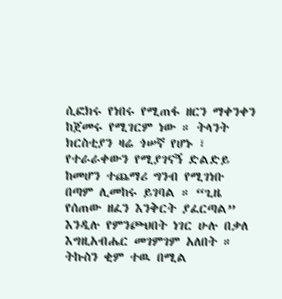ሲፎክሩ የነበሩ የሚጠፋ ዘርን ማቀንቀን ከጀመሩ የሚገርም ነው ። ትላንት ክርስቲያን ዛሬ ጎሠኛ የሆኑ ፣ የተራራቀውን የሚያገናኝ ድልድይ ከመሆን ተጨማሪ ግንብ የሚገነቡ በጣም ሊመከሩ ይገባል ። “ጊዜ የሰጠው ዘፈን እንቅርት ያፈርጣል” እንዲሉ የምንጮህበት ነገር ሁሉ በቃለ እግዚአብሔር መገምገም አለበት ። ትኩስን ቂም ተዉ በሚል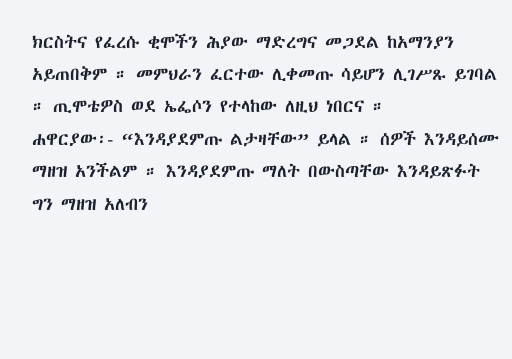ክርስትና የፈረሱ ቂሞችን ሕያው ማድረግና መጋደል ከአማንያን አይጠበቅም ። መምህራን ፈርተው ሊቀመጡ ሳይሆን ሊገሥጹ ይገባል ። ጢሞቴዎስ ወደ ኤፌሶን የተላከው ለዚህ ነበርና ።
ሐዋርያው፡- “እንዳያደምጡ ልታዛቸው” ይላል ። ሰዎች እንዳይሰሙ ማዘዝ አንችልም ። እንዳያደምጡ ማለት በውስጣቸው እንዳይጽፉት ግን ማዘዝ አለብን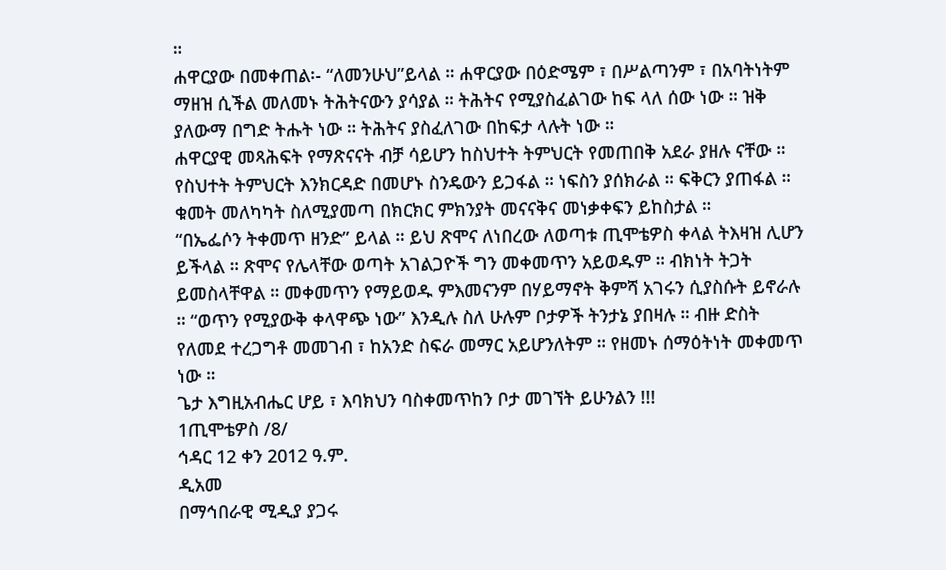።
ሐዋርያው በመቀጠል፡- “ለመንሁህ”ይላል ። ሐዋርያው በዕድሜም ፣ በሥልጣንም ፣ በአባትነትም ማዘዝ ሲችል መለመኑ ትሕትናውን ያሳያል ። ትሕትና የሚያስፈልገው ከፍ ላለ ሰው ነው ። ዝቅ ያለውማ በግድ ትሑት ነው ። ትሕትና ያስፈለገው በከፍታ ላሉት ነው ።
ሐዋርያዊ መጻሕፍት የማጽናናት ብቻ ሳይሆን ከስህተት ትምህርት የመጠበቅ አደራ ያዘሉ ናቸው ። የስህተት ትምህርት እንክርዳድ በመሆኑ ስንዴውን ይጋፋል ። ነፍስን ያሰክራል ። ፍቅርን ያጠፋል ። ቁመት መለካካት ስለሚያመጣ በክርክር ምክንያት መናናቅና መነቃቀፍን ይከስታል ።
“በኤፌሶን ትቀመጥ ዘንድ” ይላል ። ይህ ጽሞና ለነበረው ለወጣቱ ጢሞቴዎስ ቀላል ትእዛዝ ሊሆን ይችላል ። ጽሞና የሌላቸው ወጣት አገልጋዮች ግን መቀመጥን አይወዱም ። ብክነት ትጋት ይመስላቸዋል ። መቀመጥን የማይወዱ ምእመናንም በሃይማኖት ቅምሻ አገሩን ሲያስሱት ይኖራሉ ። “ወጥን የሚያውቅ ቀላዋጭ ነው” እንዲሉ ስለ ሁሉም ቦታዎች ትንታኔ ያበዛሉ ። ብዙ ድስት የለመደ ተረጋግቶ መመገብ ፣ ከአንድ ስፍራ መማር አይሆንለትም ። የዘመኑ ሰማዕትነት መቀመጥ ነው ።
ጌታ እግዚአብሔር ሆይ ፣ እባክህን ባስቀመጥከን ቦታ መገኘት ይሁንልን !!!
1ጢሞቴዎስ /8/
ኅዳር 12 ቀን 2012 ዓ.ም.
ዲአመ
በማኅበራዊ ሚዲያ ያጋሩ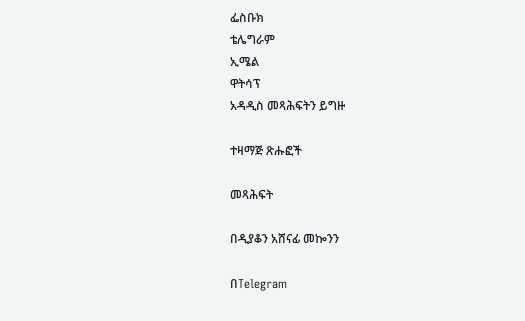ፌስቡክ
ቴሌግራም
ኢሜል
ዋትሳፕ
አዳዲስ መጻሕፍትን ይግዙ

ተዛማጅ ጽሑፎች

መጻሕፍት

በዲያቆን አሸናፊ መኰንን

በTelegram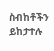ስብከቶችን ይከታተሉ